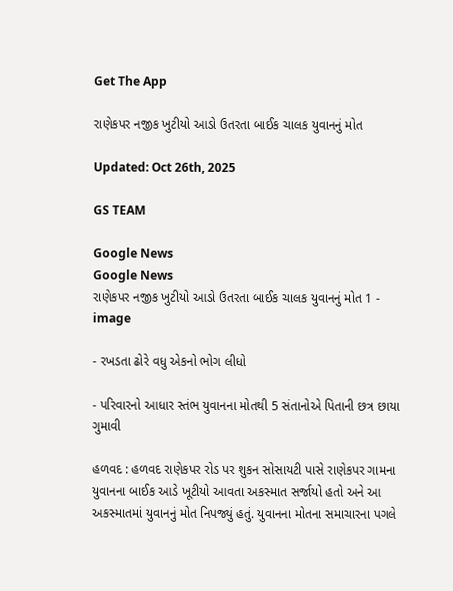Get The App

રાણેકપર નજીક ખુટીયો આડો ઉતરતા બાઈક ચાલક યુવાનનું મોત

Updated: Oct 26th, 2025

GS TEAM

Google News
Google News
રાણેકપર નજીક ખુટીયો આડો ઉતરતા બાઈક ચાલક યુવાનનું મોત 1 - image

- રખડતા ઢોરે વધુ એકનો ભોગ લીધો

- પરિવારનો આધાર સ્તંભ યુવાનના મોતથી 5 સંતાનોએ પિતાની છત્ર છાયા ગુમાવી

હળવદ : હળવદ રાણેકપર રોડ પર શુકન સોસાયટી પાસે રાણેકપર ગામના યુવાનના બાઈક આડે ખૂટીયો આવતા અકસ્માત સર્જાયો હતો અને આ અકસ્માતમાં યુવાનનું મોત નિપજ્યું હતું. યુવાનના મોતના સમાચારના પગલે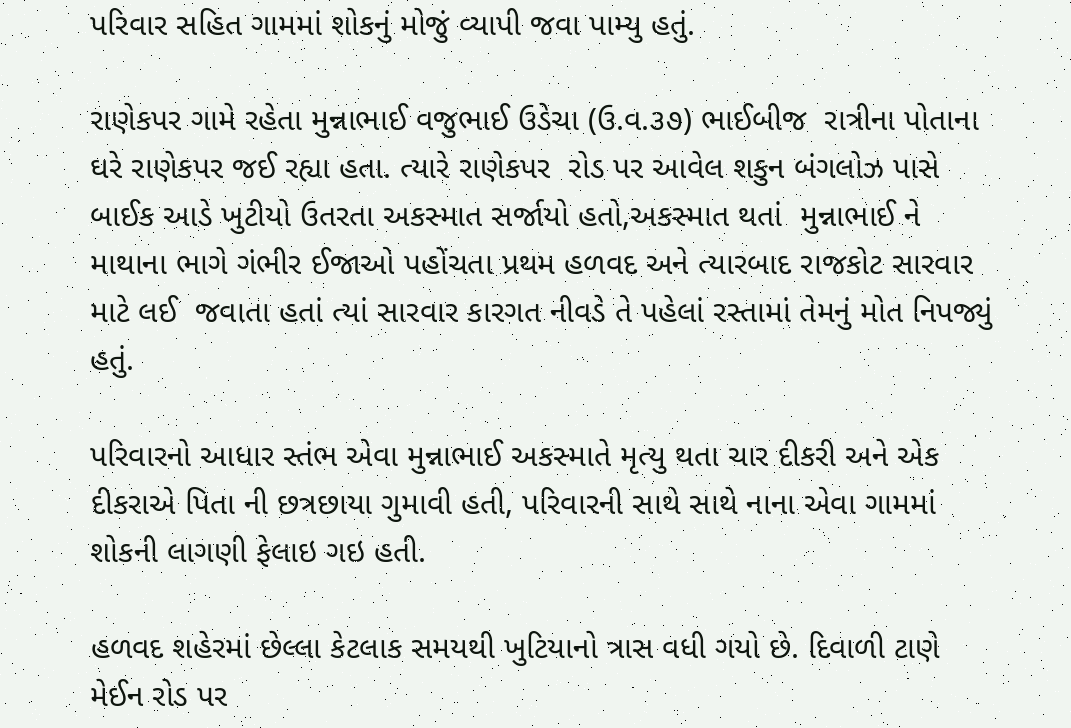પરિવાર સહિત ગામમાં શોકનું મોજું વ્યાપી જવા પામ્યુ હતું.

રાણેકપર ગામે રહેતા મુન્નાભાઈ વજુભાઈ ઉડેચા (ઉ.વ.૩૭) ભાઈબીજ  રાત્રીના પોતાના ઘરે રાણેકપર જઈ રહ્યા હતા. ત્યારે રાણેકપર  રોડ પર આવેલ શકુન બંગલોઝ પાસે બાઈક આડે ખુટીયો ઉતરતા અકસ્માત સર્જાયો હતો,અકસ્માત થતાં  મુન્નાભાઈ ને માથાના ભાગે ગંભીર ઈજાઓ પહોંચતા પ્રથમ હળવદ અને ત્યારબાદ રાજકોટ સારવાર માટે લઈ  જવાતા હતાં ત્યાં સારવાર કારગત નીવડે તે પહેલાં રસ્તામાં તેમનું મોત નિપજ્યું હતું.

પરિવારનો આધાર સ્તંભ એવા મુન્નાભાઈ અકસ્માતે મૃત્યુ થતા ચાર દીકરી અને એક દીકરાએ પિતા ની છત્રછાયા ગુમાવી હતી, પરિવારની સાથે સાથે નાના એવા ગામમાં  શોકની લાગણી ફેલાઇ ગઇ હતી.

હળવદ શહેરમાં છેલ્લા કેટલાક સમયથી ખુટિયાનો ત્રાસ વધી ગયો છે. દિવાળી ટાણે મેઈન રોડ પર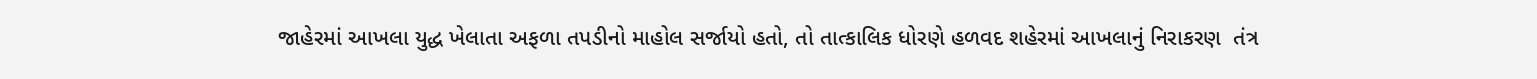જાહેરમાં આખલા યુદ્ધ ખેલાતા અફળા તપડીનો માહોલ સર્જાયો હતો, તો તાત્કાલિક ધોરણે હળવદ શહેરમાં આખલાનું નિરાકરણ  તંત્ર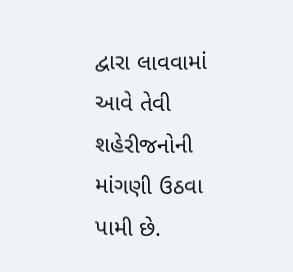દ્વારા લાવવામાં આવે તેવી શહેરીજનોની માંગણી ઉઠવા પામી છે.